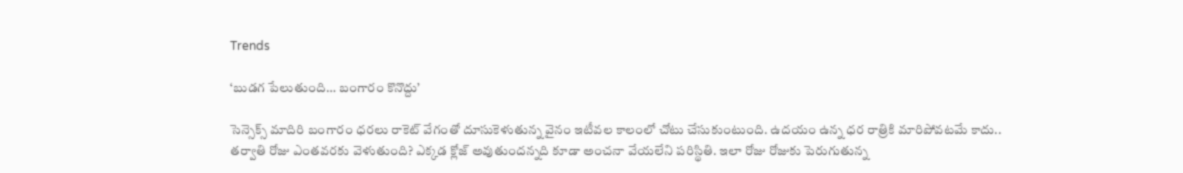Trends

‘బుడగ పేలుతుంది… బంగారం కొనొద్దు’

సెన్సెక్స్ మాదిరి బంగారం ధరలు రాకెట్ వేగంతో దూసుకెళుతున్న వైనం ఇటీవల కాలంలో చోటు చేసుకుంటుంది. ఉదయం ఉన్న ధర రాత్రికి మారిపోవటమే కాదు.. తర్వాతి రోజు ఎంతవరకు వెళుతుంది? ఎక్కడ క్లోజ్ అవుతుందన్నది కూడా అంచనా వేయలేని పరిస్థితి. ఇలా రోజు రోజుకు పెరుగుతున్న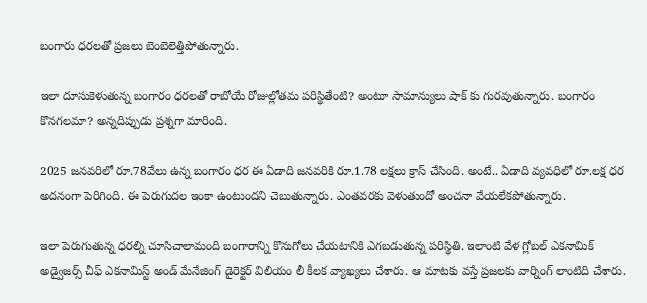బంగారు ధరలతో ప్రజలు బెంబెలెత్తిపోతున్నారు.

ఇలా దూసుకెళుతున్న బంగారం ధరలతో రాబోయే రోజుల్లోతమ పరిస్థితేంటి? అంటూ సామాన్యులు షాక్ కు గురవుతున్నారు. బంగారం కొనగలమా? అన్నదిప్పుడు ప్రశ్నగా మారింది.

2025 జనవరిలో రూ.78వేలు ఉన్న బంగారం ధర ఈ ఏడాది జనవరికి రూ.1.78 లక్షలు క్రాస్ చేసింది. అంటే.. ఏడాది వ్యవధిలో రూ.లక్ష ధర అదనంగా పెరిగింది. ఈ పెరుగుదల ఇంకా ఉంటుందని చెబుతున్నారు. ఎంతవరకు వెళుతుందో అంచనా వేయలేకపోతున్నారు.

ఇలా పెరుగుతున్న ధరల్ని చూసిచాలామంది బంగారాన్ని కొనుగోలు చేయటానికి ఎగబడుతున్న పరిస్థితి. ఇలాంటి వేళ గ్లోబల్ ఎకనామిక్ అడ్వైజర్స్ చీఫ్ ఎకనామిస్ట్ అండ్ మేనేజింగ్ డైరెక్టర్ విలియం లీ కీలక వ్యాఖ్యలు చేశారు. ఆ మాటకు వస్తే ప్రజలకు వార్నింగ్ లాంటిది చేశారు.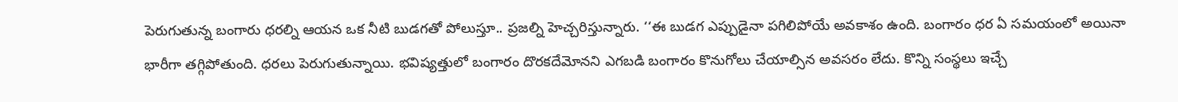పెరుగుతున్న బంగారు ధరల్ని ఆయన ఒక నీటి బుడగతో పోలుస్తూ.. ప్రజల్ని హెచ్చరిస్తున్నారు. ‘‘ఈ బుడగ ఎప్పుడైనా పగిలిపోయే అవకాశం ఉంది. బంగారం ధర ఏ సమయంలో అయినా భారీగా తగ్గిపోతుంది. ధరలు పెరుగుతున్నాయి. భవిష్యత్తులో బంగారం దొరకదేమోనని ఎగబడి బంగారం కొనుగోలు చేయాల్సిన అవసరం లేదు. కొన్ని సంస్థలు ఇచ్చే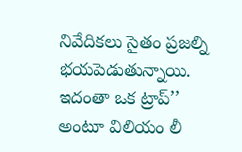నివేదికలు సైతం ప్రజల్ని భయపెడుతున్నాయి. ఇదంతా ఒక ట్రాప్’’ అంటూ విలియం లీ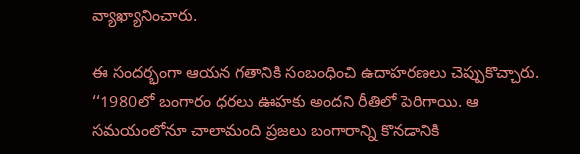వ్యాఖ్యానించారు.

ఈ సందర్భంగా ఆయన గతానికి సంబంధించి ఉదాహరణలు చెప్పుకొచ్చారు. ‘‘1980లో బంగారం ధరలు ఊహకు అందని రీతిలో పెరిగాయి. ఆ సమయంలోనూ చాలామంది ప్రజలు బంగారాన్ని కొనడానికి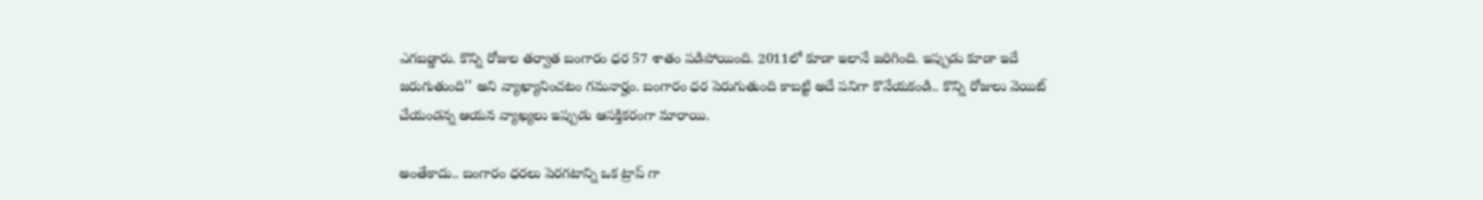ఎగబడ్డారు. కొన్ని రోజుల తర్వాత బంగారం ధర 57 శాతం పడిపోయింది. 2011లో కూడా ఇలానే జరిగింది. ఇప్పుడు కూడా ఇదే జరుగుతుంది’’ అని వ్యాఖ్యానించటం గమనార్హం. బంగారం ధర పెరుగుతుంది కాబట్టి అదే పనిగా కొనేయకండి.. కొన్ని రోజులు వెయిట్ చేయండన్న ఆయన వ్యాఖ్యలు ఇప్పుడు ఆసక్తికరంగా మారాయి.

అంతేకాదు.. బంగారం ధరలు పెరగటాన్ని ఒక ట్రాప్ గా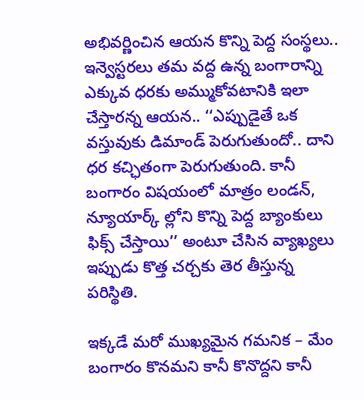అభివర్ణించిన ఆయన కొన్ని పెద్ద సంస్థలు.. ఇన్వెస్టరలు తమ వద్ద ఉన్న బంగారాన్ని ఎక్కువ ధరకు అమ్ముకోవటానికి ఇలా చేస్తారన్న ఆయన.. ‘‘ఎప్పుడైతే ఒక వస్తువుకు డిమాండ్ పెరుగుతుందో.. దాని ధర కచ్ఛితంగా పెరుగుతుంది. కానీ బంగారం విషయంలో మాత్రం లండన్, న్యూయార్క్ ల్లోని కొన్ని పెద్ద బ్యాంకులు ఫిక్స్ చేస్తాయి’’ అంటూ చేసిన వ్యాఖ్యలు ఇప్పుడు కొత్త చర్చకు తెర తీస్తున్న పరిస్థితి.

ఇక్కడే మరో ముఖ్యమైన గమనిక – మేం బంగారం కొనమని కానీ కొనొద్దని కానీ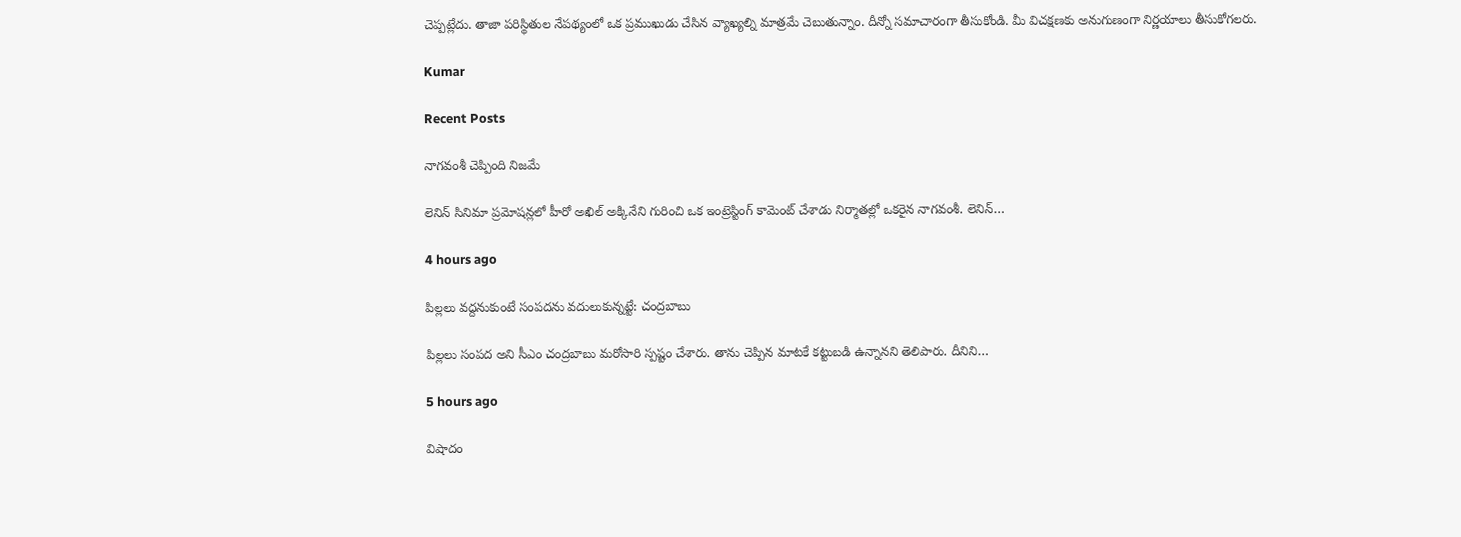చెప్పట్లేదు. తాజా పరిస్థితుల నేపథ్యంలో ఒక ప్రముఖుడు చేసిన వ్యాఖ్యల్ని మాత్రమే చెబుతున్నాం. దీన్నో సమాచారంగా తీసుకోండి. మీ విచక్షణకు అనుగుణంగా నిర్ణయాలు తీసుకోగలరు.

Kumar

Recent Posts

నాగ‌వంశీ చెప్పింది నిజమే

లెనిన్ సినిమా ప్ర‌మోష‌న్ల‌లో హీరో అఖిల్ అక్కినేని గురించి ఒక ఇంట్రెస్టింగ్ కామెంట్ చేశాడు నిర్మాత‌ల్లో ఒక‌రైన నాగ‌వంశీ. లెనిన్…

4 hours ago

పిల్లలు వద్దనుకుంటే సంపదను వదులుకున్నట్టే: చంద్రబాబు

పిల్లలు సంప‌ద అని సీఎం చంద్ర‌బాబు మ‌రోసారి స్ప‌ష్టం చేశారు. తాను చెప్పిన మాటకే క‌ట్టుబ‌డి ఉన్నాన‌ని తెలిపారు. దీనిని…

5 hours ago

విషాదం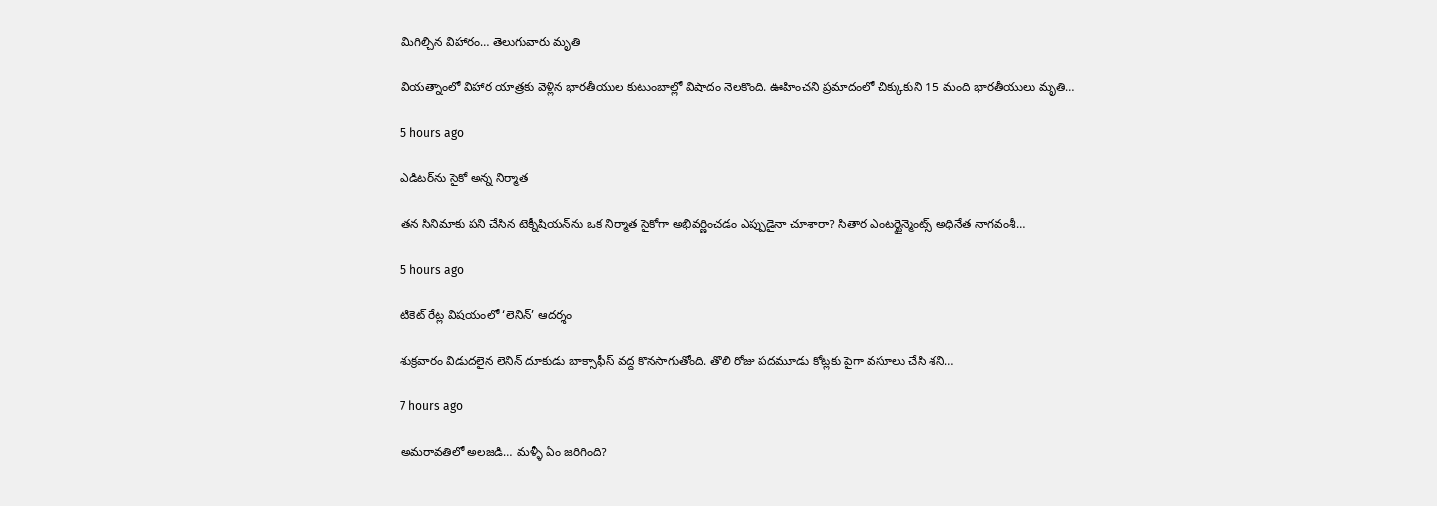మిగిల్చిన విహారం… తెలుగువారు మృతి

వియ‌త్నాంలో విహార యాత్ర‌కు వెళ్లిన భార‌తీయుల కుటుంబాల్లో విషాదం నెల‌కొంది. ఊహించ‌ని ప్ర‌మాదంలో చిక్కుకుని 15 మంది భార‌తీయులు మృతి…

5 hours ago

ఎడిట‌ర్‌ను సైకో అన్న నిర్మాత‌

త‌న సినిమాకు ప‌ని చేసిన టెక్నీషియ‌న్‌ను ఒక నిర్మాత సైకోగా అభివ‌ర్ణించ‌డం ఎప్పుడైనా చూశారా? సితార ఎంట‌ర్టైన్మెంట్స్ అధినేత నాగ‌వంశీ…

5 hours ago

టికెట్ రేట్ల విషయంలో ‘లెనిన్’ ఆదర్శం

శుక్రవారం విడుదలైన లెనిన్ దూకుడు బాక్సాఫీస్ వద్ద కొనసాగుతోంది. తొలి రోజు పదమూడు కోట్లకు పైగా వసూలు చేసి శని…

7 hours ago

అమ‌రావ‌తిలో అల‌జ‌డి… మళ్ళీ ఏం జరిగింది?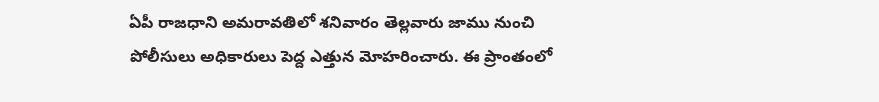ఏపీ రాజ‌ధాని అమ‌రావ‌తిలో శ‌నివారం తెల్ల‌వారు జాము నుంచి పోలీసులు అధికారులు పెద్ద ఎత్తున మోహ‌రించారు. ఈ ప్రాంతంలో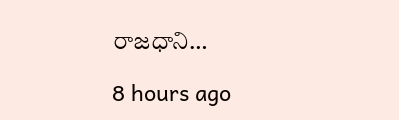రాజ‌ధాని…

8 hours ago